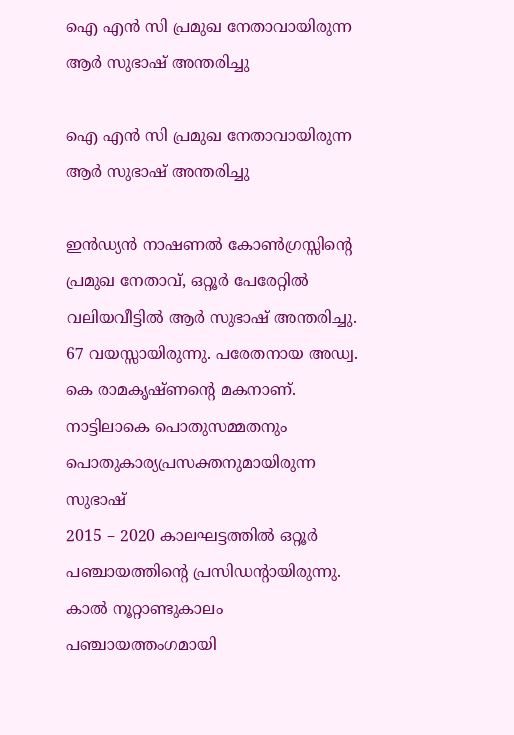ഐ എൻ സി പ്രമുഖ നേതാവായിരുന്ന ആർ സുഭാഷ് അന്തരിച്ചു

ഐ എൻ സി പ്രമുഖ നേതാവായിരുന്ന ആർ സുഭാഷ് അന്തരിച്ചു

ഇൻഡ്യൻ നാഷണൽ കോൺഗ്രസ്സിന്റെ പ്രമുഖ നേതാവ്, ഒറ്റൂർ പേരേറ്റിൽ വലിയവീട്ടിൽ ആർ സുഭാഷ് അന്തരിച്ചു. 67 വയസ്സായിരുന്നു. പരേതനായ അഡ്വ. കെ രാമകൃഷ്ണന്റെ മകനാണ്. നാട്ടിലാകെ പൊതുസമ്മതനും പൊതുകാര്യപ്രസക്തനുമായിരുന്ന സുഭാഷ്
2015 – 2020 കാലഘട്ടത്തിൽ ഒറ്റൂർ പഞ്ചായത്തിന്റെ പ്രസിഡന്റായിരുന്നു. കാൽ നൂറ്റാണ്ടുകാലം പഞ്ചായത്തംഗമായി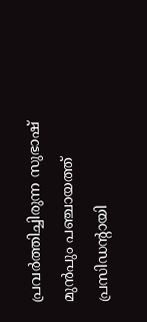പ്രവർത്തിച്ചിരുന്ന സുഭാഷ് മുൻപും പഞ്ചായത്ത് പ്രസിഡന്റായി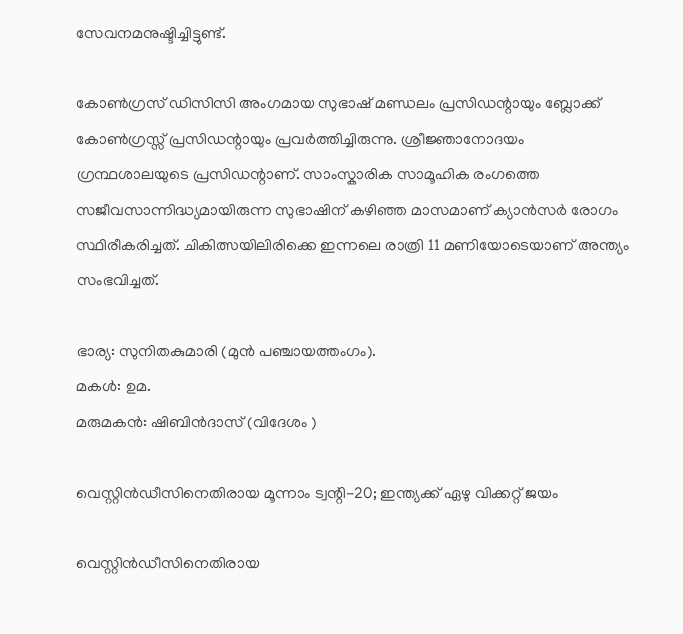സേവനമനുഷ്ടിച്ചിട്ടുണ്ട്.

കോൺഗ്രസ് ഡിസിസി അംഗമായ സുഭാഷ് മണ്ഡലം പ്രസിഡന്റായും ബ്ലോക്ക് കോൺഗ്രസ്സ് പ്രസിഡന്റായും പ്രവർത്തിച്ചിരുന്നു. ശ്രീജ്ഞാനോദയം ഗ്രന്ഥശാലയുടെ പ്രസിഡന്റാണ്. സാംസ്കാരിക സാമൂഹിക രംഗത്തെ സജീവസാന്നിദ്ധ്യമായിരുന്ന സുഭാഷിന് കഴിഞ്ഞ മാസമാണ് ക്യാൻസർ രോഗം സ്ഥിരീകരിച്ചത്. ചികിത്സയിലിരിക്കെ ഇന്നലെ രാത്രി 11 മണിയോടെയാണ് അന്ത്യം സംഭവിച്ചത്.

ഭാര്യ: സുനിതകുമാരി (മുൻ പഞ്ചായത്തംഗം).
മകൾ: ഉമ.
മരുമകൻ: ഷിബിൻദാസ് (വിദേശം )

വെസ്റ്റിന്‍ഡീസിനെതിരായ മൂന്നാം ട്വന്റി-20; ഇന്ത്യക്ക് ഏഴു വിക്കറ്റ് ജയം

വെസ്റ്റിന്‍ഡീസിനെതിരായ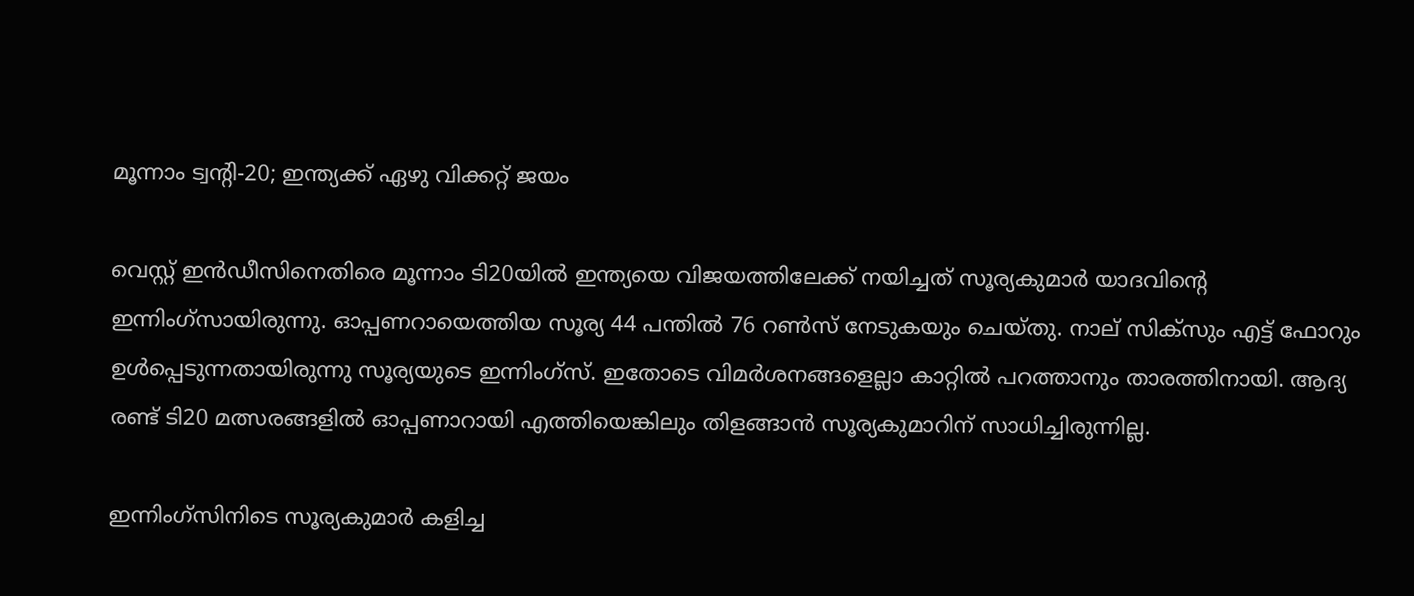മൂന്നാം ട്വന്റി-20; ഇന്ത്യക്ക് ഏഴു വിക്കറ്റ് ജയം

വെസ്റ്റ് ഇന്‍ഡീസിനെതിരെ മൂന്നാം ടി20യില്‍ ഇന്ത്യയെ വിജയത്തിലേക്ക് നയിച്ചത് സൂര്യകുമാര്‍ യാദവിന്റെ ഇന്നിംഗ്‌സായിരുന്നു. ഓപ്പണറായെത്തിയ സൂര്യ 44 പന്തില്‍ 76 റണ്‍സ് നേടുകയും ചെയ്തു. നാല് സിക്‌സും എട്ട് ഫോറും ഉള്‍പ്പെടുന്നതായിരുന്നു സൂര്യയുടെ ഇന്നിംഗ്‌സ്. ഇതോടെ വിമര്‍ശനങ്ങളെല്ലാ കാറ്റില്‍ പറത്താനും താരത്തിനായി. ആദ്യ രണ്ട് ടി20 മത്സരങ്ങളില്‍ ഓപ്പണാറായി എത്തിയെങ്കിലും തിളങ്ങാന്‍ സൂര്യകുമാറിന് സാധിച്ചിരുന്നില്ല.

ഇന്നിംഗ്‌സിനിടെ സൂര്യകുമാര്‍ കളിച്ച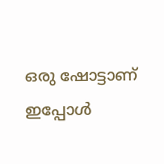ഒരു ഷോട്ടാണ് ഇപ്പോള്‍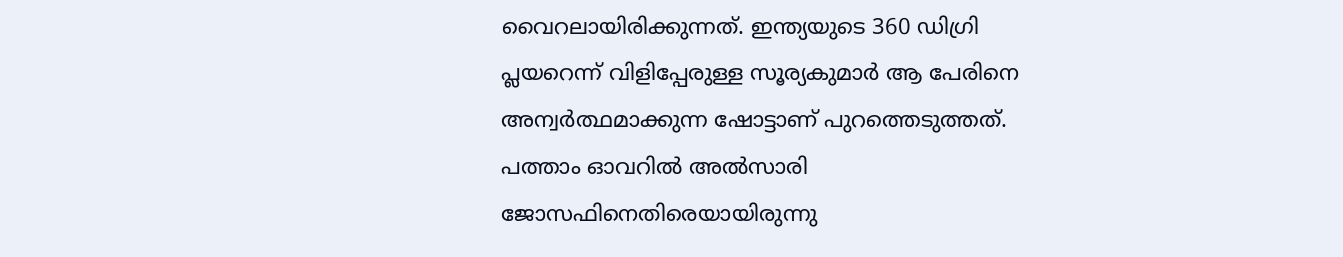വൈറലായിരിക്കുന്നത്. ഇന്ത്യയുടെ 360 ഡിഗ്രി പ്ലയറെന്ന് വിളിപ്പേരുള്ള സൂര്യകുമാര്‍ ആ പേരിനെ അന്വര്‍ത്ഥമാക്കുന്ന ഷോട്ടാണ് പുറത്തെടുത്തത്. പത്താം ഓവറില്‍ അല്‍സാരി ജോസഫിനെതിരെയായിരുന്നു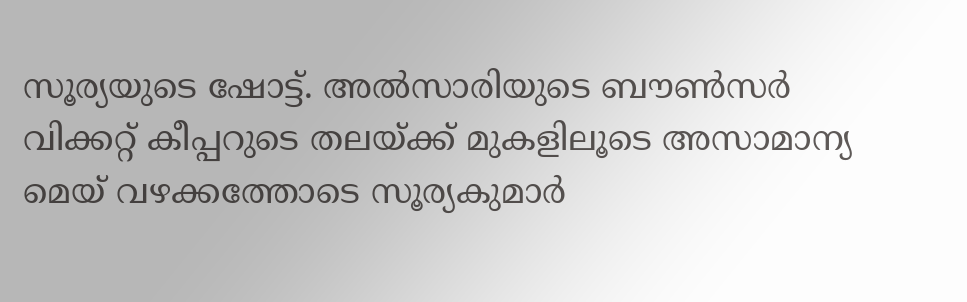സൂര്യയുടെ ഷോട്ട്. അല്‍സാരിയുടെ ബൗണ്‍സര്‍ വിക്കറ്റ് കീപ്പറുടെ തലയ്ക്ക് മുകളിലൂടെ അസാമാന്യ മെയ് വഴക്കത്തോടെ സൂര്യകുമാര്‍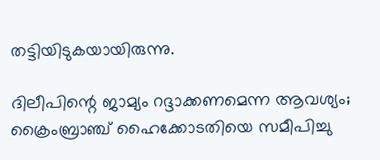തട്ടിയിടുകയായിരുന്നു.

ദിലീപിന്റെ ജാമ്യം റദ്ദാക്കണമെന്ന ആവശ്യം; ക്രൈംബ്രാഞ്ച് ഹൈക്കോടതിയെ സമീപിച്ചു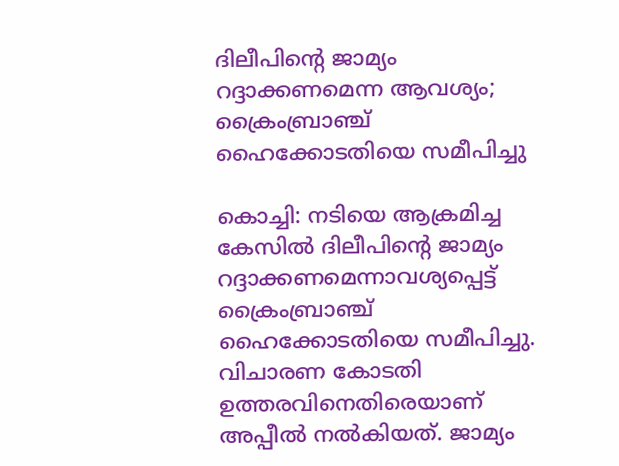ദിലീപിന്റെ ജാമ്യം റദ്ദാക്കണമെന്ന ആവശ്യം; ക്രൈംബ്രാഞ്ച് ഹൈക്കോടതിയെ സമീപിച്ചു

കൊച്ചി: നടിയെ ആക്രമിച്ച കേസിൽ ദിലീപിന്റെ ജാമ്യം റദ്ദാക്കണമെന്നാവശ്യപ്പെട്ട് ക്രൈംബ്രാഞ്ച് ഹൈക്കോടതിയെ സമീപിച്ചു. വിചാരണ കോടതി ഉത്തരവിനെതിരെയാണ് അപ്പീൽ നൽകിയത്. ജാമ്യം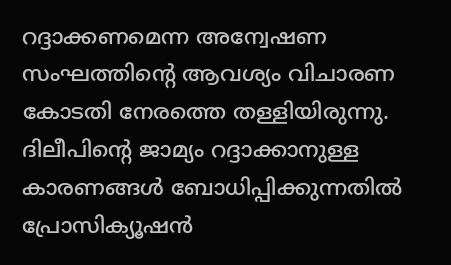റദ്ദാക്കണമെന്ന അന്വേഷണ സംഘത്തിന്റെ ആവശ്യം വിചാരണ കോടതി നേരത്തെ തള്ളിയിരുന്നു. ദിലീപിന്റെ ജാമ്യം റദ്ദാക്കാനുള്ള കാരണങ്ങൾ ബോധിപ്പിക്കുന്നതിൽ പ്രോസിക്യൂഷൻ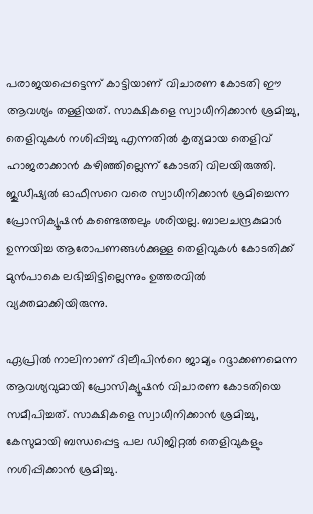പരാജയപ്പെട്ടെന്ന് കാട്ടിയാണ് വിചാരണ കോടതി ഈ ആവശ്യം തള്ളിയത്. സാക്ഷികളെ സ്വാധീനിക്കാൻ ശ്രമിച്ചു, തെളിവുകൾ നശിപ്പിച്ചു എന്നതിൽ കൃത്യമായ തെളിവ് ഹാജരാക്കാൻ കഴിഞ്ഞില്ലെന്ന് കോടതി വിലയിരുത്തി. ജുഡീഷ്യൽ ഓഫീസറെ വരെ സ്വാധീനിക്കാൻ ശ്രമിച്ചെന്ന പ്രോസിക്യൂഷൻ കണ്ടെത്തലും ശരിയല്ല. ബാലചന്ദ്രകുമാര്‍ ഉന്നയിച്ച ആരോപണങ്ങൾക്കുള്ള തെളിവുകൾ കോടതിക്ക് മുൻപാകെ ലഭിച്ചിട്ടില്ലെന്നും ഉത്തരവിൽ വ്യക്തമാക്കിയിരുന്നു.

ഏപ്രിൽ നാലിനാണ് ദിലീപിന്‍റെ ജാമ്യം റദ്ദാക്കണമെന്ന ആവശ്യവുമായി പ്രോസിക്യൂഷൻ വിചാരണ കോടതിയെ സമീപിച്ചത്. സാക്ഷികളെ സ്വാധീനിക്കാൻ ശ്രമിച്ചു, കേസുമായി ബന്ധപ്പെട്ട പല ഡിജിറ്റൽ തെളിവുകളും നശിപ്പിക്കാൻ ശ്രമിച്ചു.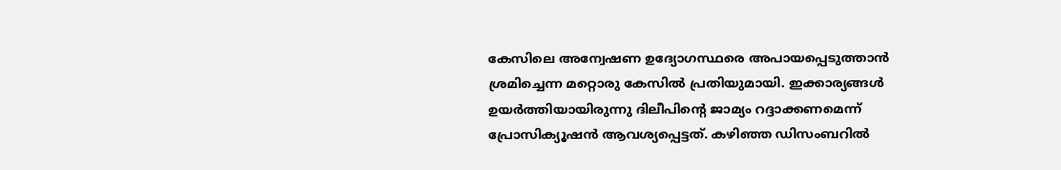കേസിലെ അന്വേഷണ ഉദ്യോഗസ്ഥരെ അപായപ്പെടുത്താൻ ശ്രമിച്ചെന്ന മറ്റൊരു കേസിൽ പ്രതിയുമായി. ഇക്കാര്യങ്ങൾ ഉയർത്തിയായിരുന്നു ദിലീപിന്‍റെ ജാമ്യം റദ്ദാക്കണമെന്ന് പ്രോസിക്യൂഷൻ ആവശ്യപ്പെട്ടത്. കഴിഞ്ഞ ഡിസംബറിൽ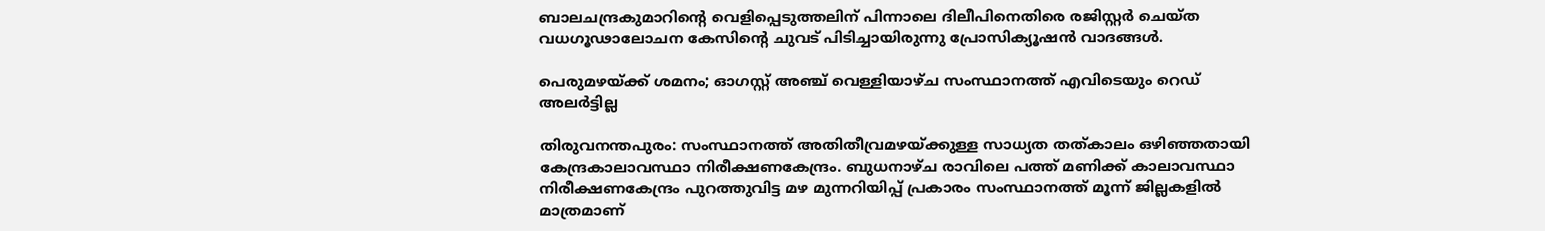ബാലചന്ദ്രകുമാറിന്‍റെ വെളിപ്പെടുത്തലിന് പിന്നാലെ ദിലീപിനെതിരെ രജിസ്റ്റർ ചെയ്ത വധഗൂഢാലോചന കേസിന്‍റെ ചുവട് പിടിച്ചായിരുന്നു പ്രോസിക്യൂഷൻ വാദങ്ങൾ.

പെരുമഴയ്‌ക്ക്‌ ശമനം; ഓഗസ്റ്റ് അഞ്ച് വെള്ളിയാഴ്ച സംസ്ഥാനത്ത് എവിടെയും റെഡ് അലര്‍ട്ടില്ല

തിരുവനന്തപുരം: സംസ്ഥാനത്ത് അതിതീവ്രമഴയ്ക്കുള്ള സാധ്യത തത്കാലം ഒഴിഞ്ഞതായി കേന്ദ്രകാലാവസ്ഥാ നിരീക്ഷണകേന്ദ്രം. ബുധനാഴ്ച രാവിലെ പത്ത് മണിക്ക് കാലാവസ്ഥാ നിരീക്ഷണകേന്ദ്രം പുറത്തുവിട്ട മഴ മുന്നറിയിപ്പ് പ്രകാരം സംസ്ഥാനത്ത് മൂന്ന് ജില്ലകളിൽ മാത്രമാണ്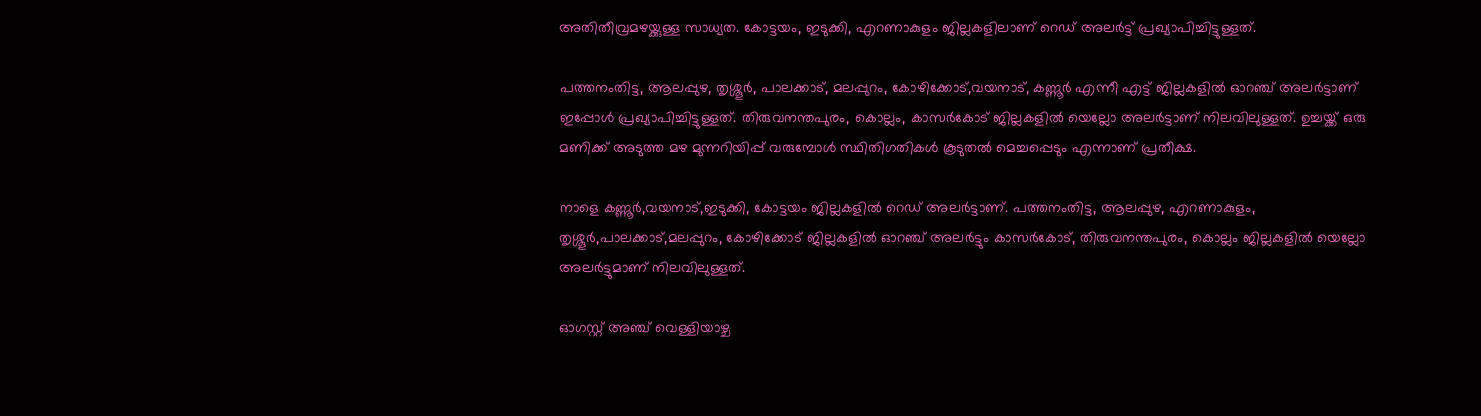അതിതീവ്രമഴയ്ക്കുള്ള സാധ്യത. കോട്ടയം, ഇടുക്കി, എറണാകുളം ജില്ലകളിലാണ് റെഡ് അലര്‍ട്ട് പ്രഖ്യാപിച്ചിട്ടുള്ളത്.

പത്തനംതിട്ട, ആലപ്പുഴ, തൃശ്ശൂ‍ര്‍, പാലക്കാട്, മലപ്പുറം, കോഴിക്കോട്,വയനാട്, കണ്ണൂര്‍ എന്നീ എട്ട് ജില്ലകളിൽ ഓറഞ്ച് അലര്‍ട്ടാണ് ഇപ്പോൾ പ്രഖ്യാപിച്ചിട്ടുള്ളത്. തിരുവനന്തപുരം, കൊല്ലം, കാസര്‍കോട് ജില്ലകളിൽ യെല്ലോ അലര്‍ട്ടാണ് നിലവിലുള്ളത്. ഉച്ചയ്ക്ക് ഒരു മണിക്ക് അടുത്ത മഴ മുന്നറിയിപ്പ് വരുമ്പോൾ സ്ഥിതിഗതികൾ കൂടുതൽ മെച്ചപ്പെടും എന്നാണ് പ്രതീക്ഷ.

നാളെ കണ്ണൂര്‍,വയനാട്,ഇടുക്കി, കോട്ടയം ജില്ലകളിൽ റെ‍ഡ് അലര്‍ട്ടാണ്. പത്തനംതിട്ട, ആലപ്പുഴ, എറണാകുളം, തൃശ്ശൂര്‍,പാലക്കാട്,മലപ്പുറം, കോഴിക്കോട് ജില്ലകളിൽ ഓറഞ്ച് അലര്‍ട്ടും കാസര്‍കോട്, തിരുവനന്തപുരം, കൊല്ലം ജില്ലകളിൽ യെല്ലോ അലര്‍ട്ടുമാണ് നിലവിലുള്ളത്.

ഓഗസ്റ്റ് അഞ്ച് വെള്ളിയാഴ്ച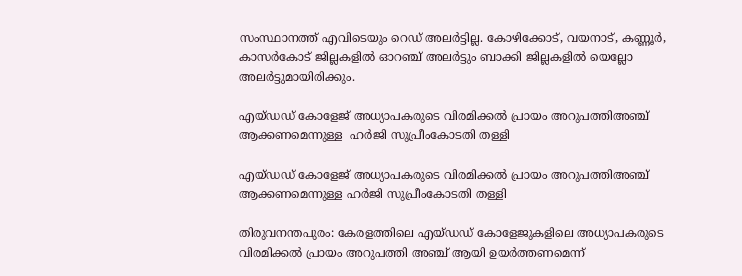സംസ്ഥാനത്ത് എവിടെയും റെഡ് അലര്‍ട്ടില്ല. കോഴിക്കോട്, വയനാട്, കണ്ണൂര്‍, കാസര്‍കോട് ജില്ലകളിൽ ഓറഞ്ച് അലര്‍ട്ടും ബാക്കി ജില്ലകളിൽ യെല്ലോ അലര്‍ട്ടുമായിരിക്കും.

എയ്‌ഡഡ്‌ കോളേജ് അധ്യാപകരുടെ വിരമിക്കൽ പ്രായം അറുപത്തിഅഞ്ച് ആക്കണമെന്നുള്ള  ഹർജി സുപ്രീംകോടതി തള്ളി

എയ്‌ഡഡ്‌ കോളേജ് അധ്യാപകരുടെ വിരമിക്കൽ പ്രായം അറുപത്തിഅഞ്ച് ആക്കണമെന്നുള്ള ഹർജി സുപ്രീംകോടതി തള്ളി

തിരുവനന്തപുരം: കേരളത്തിലെ എയ്‌ഡഡ്‌ കോളേജുകളിലെ അധ്യാപകരുടെ വിരമിക്കൽ പ്രായം അറുപത്തി അഞ്ച് ആയി ഉയർത്തണമെന്ന്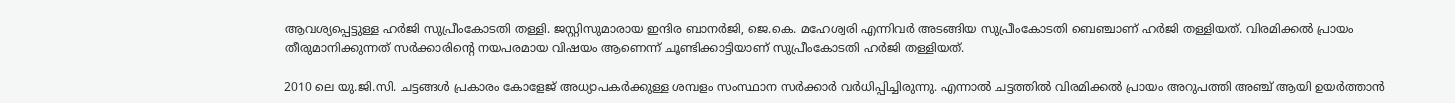ആവശ്യപ്പെട്ടുള്ള ഹർജി സുപ്രീംകോടതി തള്ളി. ജസ്റ്റിസുമാരായ ഇന്ദിര ബാനർജി, ജെ.കെ. മഹേശ്വരി എന്നിവർ അടങ്ങിയ സുപ്രീംകോടതി ബെഞ്ചാണ് ഹർജി തള്ളിയത്. വിരമിക്കൽ പ്രായം തീരുമാനിക്കുന്നത് സർക്കാരിന്റെ നയപരമായ വിഷയം ആണെന്ന് ചൂണ്ടിക്കാട്ടിയാണ് സുപ്രീംകോടതി ഹർജി തള്ളിയത്.

2010 ലെ യു.ജി.സി. ചട്ടങ്ങൾ പ്രകാരം കോളേജ് അധ്യാപകർക്കുള്ള ശമ്പളം സംസ്ഥാന സർക്കാർ വർധിപ്പിച്ചിരുന്നു. എന്നാൽ ചട്ടത്തിൽ വിരമിക്കൽ പ്രായം അറുപത്തി അഞ്ച് ആയി ഉയർത്താൻ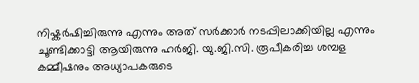നിഷ്കർഷിച്ചിരുന്നു എന്നും അത് സർക്കാർ നടപ്പിലാക്കിയില്ല എന്നും ചൂണ്ടിക്കാട്ടി ആയിരുന്നു ഹർജി. യു.ജി.സി. രൂപീകരിച്ച ശമ്പള കമ്മീഷനും അധ്യാപകരുടെ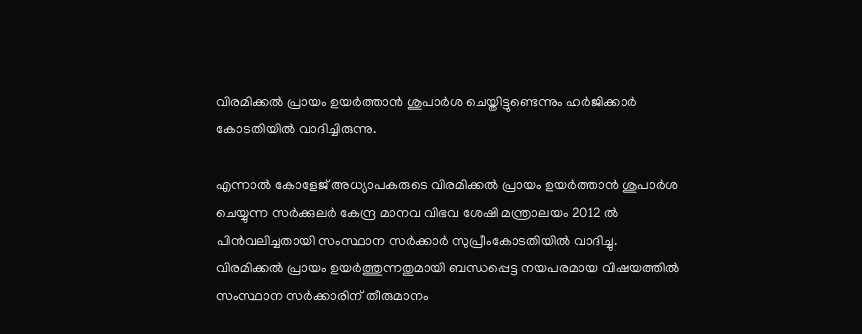വിരമിക്കൽ പ്രായം ഉയർത്താൻ ശുപാർശ ചെയ്തിട്ടുണ്ടെന്നും ഹർജിക്കാർ കോടതിയിൽ വാദിച്ചിരുന്നു.

എന്നാൽ കോളേജ് അധ്യാപകരുടെ വിരമിക്കൽ പ്രായം ഉയർത്താൻ ശുപാർശ ചെയ്യുന്ന സർക്കുലർ കേന്ദ്ര മാനവ വിഭവ ശേഷി മന്ത്രാലയം 2012 ൽ പിൻവലിച്ചതായി സംസ്ഥാന സർക്കാർ സുപ്രീംകോടതിയിൽ വാദിച്ചു. വിരമിക്കൽ പ്രായം ഉയർത്തുന്നതുമായി ബന്ധപ്പെട്ട നയപരമായ വിഷയത്തിൽ സംസ്ഥാന സർക്കാരിന് തീരുമാനം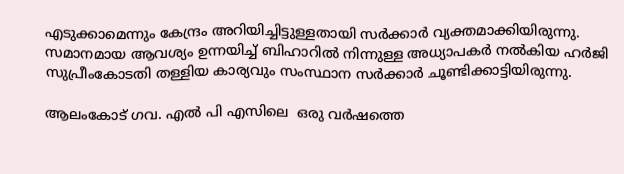എടുക്കാമെന്നും കേന്ദ്രം അറിയിച്ചിട്ടുള്ളതായി സർക്കാർ വ്യക്തമാക്കിയിരുന്നു. സമാനമായ ആവശ്യം ഉന്നയിച്ച് ബിഹാറിൽ നിന്നുള്ള അധ്യാപകർ നൽകിയ ഹർജി സുപ്രീംകോടതി തള്ളിയ കാര്യവും സംസ്ഥാന സർക്കാർ ചൂണ്ടിക്കാട്ടിയിരുന്നു.

ആലംകോട് ഗവ. എൽ പി എസിലെ  ഒരു വർഷത്തെ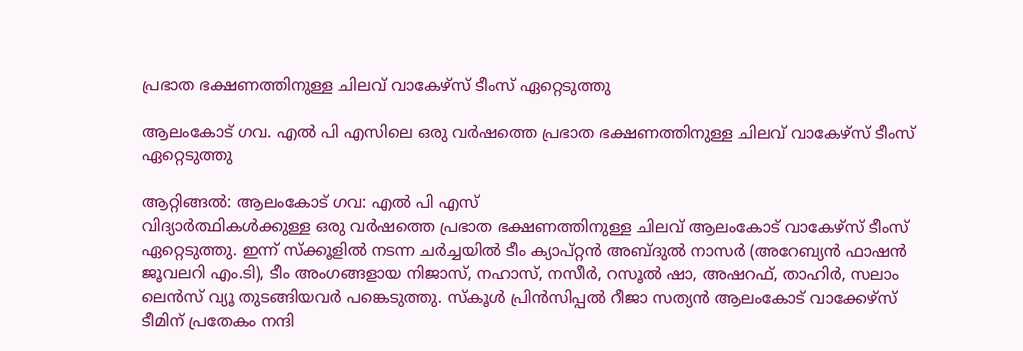പ്രഭാത ഭക്ഷണത്തിനുള്ള ചിലവ് വാകേഴ്സ് ടീംസ് ഏറ്റെടുത്തു

ആലംകോട് ഗവ. എൽ പി എസിലെ ഒരു വർഷത്തെ പ്രഭാത ഭക്ഷണത്തിനുള്ള ചിലവ് വാകേഴ്സ് ടീംസ് ഏറ്റെടുത്തു

ആറ്റിങ്ങൽ: ആലംകോട് ഗവ: എൽ പി എസ്
വിദ്യാർത്ഥികൾക്കുള്ള ഒരു വർഷത്തെ പ്രഭാത ഭക്ഷണത്തിനുള്ള ചിലവ് ആലംകോട് വാകേഴ്സ് ടീംസ് ഏറ്റെടുത്തു. ഇന്ന് സ്ക്കൂളിൽ നടന്ന ചർച്ചയിൽ ടീം ക്യാപ്റ്റൻ അബ്ദുൽ നാസർ (അറേബ്യൻ ഫാഷൻ ജൂവലറി എം.ടി), ടീം അംഗങ്ങളായ നിജാസ്, നഹാസ്, നസീർ, റസൂൽ ഷാ, അഷറഫ്, താഹിർ, സലാം ലെൻസ് വ്യൂ തുടങ്ങിയവർ പങ്കെടുത്തു. സ്കൂൾ പ്രിൻസിപ്പൽ റീജാ സത്യൻ ആലംകോട് വാക്കേഴ്സ് ടീമിന് പ്രതേകം നന്ദി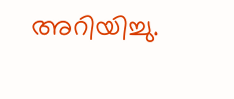അറിയിച്ചു.